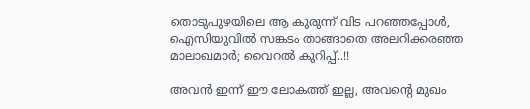തൊടുപുഴയിലെ ആ കുരുന്ന് വിട പറഞ്ഞപ്പോൾ, ഐസിയുവിൽ സങ്കടം താങ്ങാതെ അലറിക്കരഞ്ഞ മാലാഖമാർ; വൈറൽ കുറിപ്പ്..!!

അവൻ ഇന്ന് ഈ ലോകത്ത് ഇല്ല, അവന്റെ മുഖം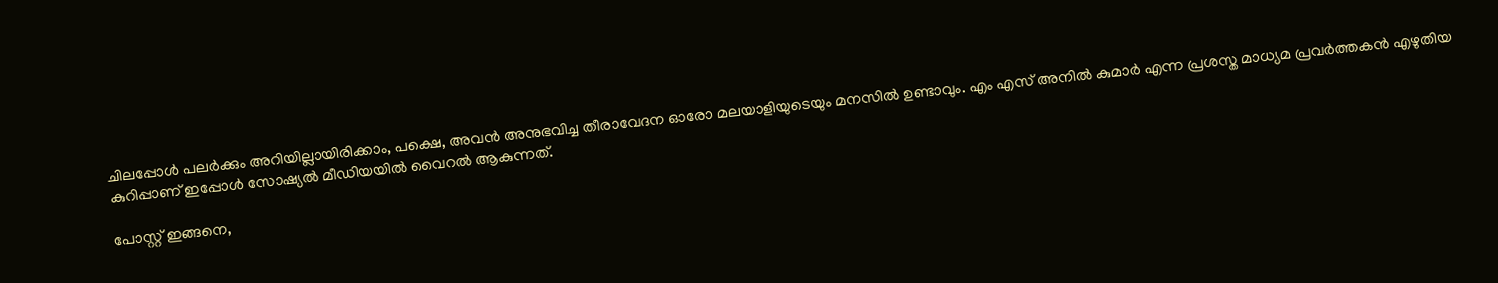ചിലപ്പോൾ പലർക്കും അറിയില്ലായിരിക്കാം, പക്ഷെ, അവൻ അനുഭവിച്ച തീരാവേദന ഓരോ മലയാളിയുടെയും മനസിൽ ഉണ്ടാവും. എം എസ് അനിൽ കുമാർ എന്ന പ്രശസ്ത മാധ്യമ പ്രവർത്തകൻ എഴുതിയ കുറിപ്പാണ് ഇപ്പോൾ സോഷ്യൽ മീഡിയയിൽ വൈറൽ ആകുന്നത്.

പോസ്റ്റ് ഇങ്ങനെ,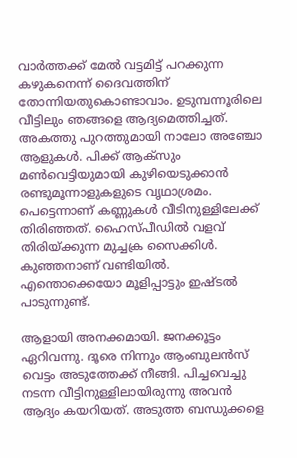വാർത്തക്ക് മേൽ വട്ടമിട്ട് പറക്കുന്ന കഴുകനെന്ന് ദൈവത്തിന് തോന്നിയതുകൊണ്ടാവാം. ഉടുമ്പന്നൂരിലെ വീട്ടിലും ഞങ്ങളെ ആദ്യമെത്തിച്ചത്. അകത്തു പുറത്തുമായി നാലോ അഞ്ചോ ആളുകൾ. പിക്ക് ആക്‌സും മൺവെട്ടിയുമായി കുഴിയെടുക്കാൻ രണ്ടുമൂന്നാളുകളുടെ വൃഥാശ്രമം. പെട്ടെന്നാണ് കണ്ണുകൾ വീടിനുള്ളിലേക്ക് തിരിഞ്ഞത്. ഹൈസ്പീഡിൽ വളവ് തിരിയ്ക്കുന്ന മുച്ചക്ര സൈക്കിൾ. കുഞ്ഞനാണ് വണ്ടിയിൽ. എന്തൊക്കെയോ മൂളിപ്പാട്ടും ഇഷ്ടൽ പാടുന്നുണ്ട്.

ആളായി അനക്കമായി. ജനക്കൂട്ടം ഏറിവന്നു. ദൂരെ നിന്നും ആംബുലൻസ് വെട്ടം അടുത്തേക്ക് നീങ്ങി. പിച്ചവെച്ചു നടന്ന വീട്ടിനുള്ളിലായിരുന്നു അവൻ ആദ്യം കയറിയത്. അടുത്ത ബന്ധുക്കളെ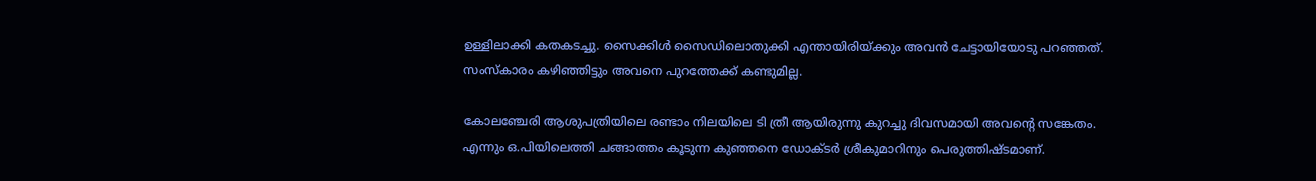ഉള്ളിലാക്കി കതകടച്ചു. സൈക്കിൾ സൈഡിലൊതുക്കി എന്തായിരിയ്ക്കും അവൻ ചേട്ടായിയോടു പറഞ്ഞത്. സംസ്കാരം കഴിഞ്ഞിട്ടും അവനെ പുറത്തേക്ക് കണ്ടുമില്ല.

കോലഞ്ചേരി ആശുപത്രിയിലെ രണ്ടാം നിലയിലെ ടി ത്രീ ആയിരുന്നു കുറച്ചു ദിവസമായി അവന്റെ സങ്കേതം. എന്നും ഒ.പിയിലെത്തി ചങ്ങാത്തം കൂടുന്ന കുഞ്ഞനെ ഡോക്ടർ ശ്രീകുമാറിനും പെരുത്തിഷ്ടമാണ്.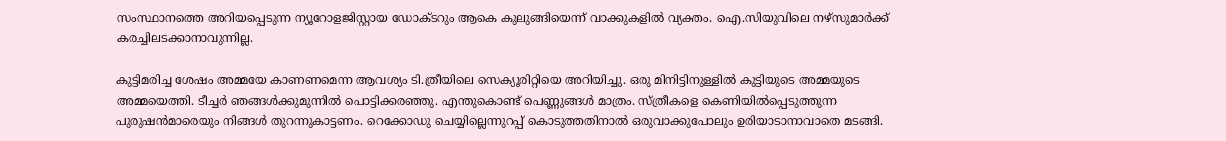സംസ്ഥാനത്തെ അറിയപ്പെടുന്ന ന്യൂറോളജിസ്റ്റായ ഡോക്ടറും ആകെ കുലുങ്ങിയെന്ന് വാക്കുകളിൽ വ്യക്തം. ഐ.സിയുവിലെ നഴ്‌സുമാർക്ക് കരച്ചിലടക്കാനാവുന്നില്ല.

കുട്ടിമരിച്ച ശേഷം അമ്മയേ കാണണമെന്ന ആവശ്യം ടി.ത്രീയിലെ സെക്യൂരിറ്റിയെ അറിയിച്ചു. ഒരു മിനിട്ടിനുള്ളിൽ കുട്ടിയുടെ അമ്മയുടെ അമ്മയെത്തി. ടീച്ചർ ഞങ്ങൾക്കുമുന്നില്‍ പൊട്ടിക്കരഞ്ഞു. എന്തുകൊണ്ട് പെണ്ണുങ്ങൾ മാത്രം. സ്ത്രീകളെ കെണിയിൽപ്പെടുത്തുന്ന പുരുഷൻമാരെയും നിങ്ങൾ തുറന്നുകാട്ടണം. റെക്കോഡു ചെയ്യില്ലെന്നുറപ്പ് കൊടുത്തതിനാൽ ഒരുവാക്കുപോലും ഉരിയാടാനാവാതെ മടങ്ങി.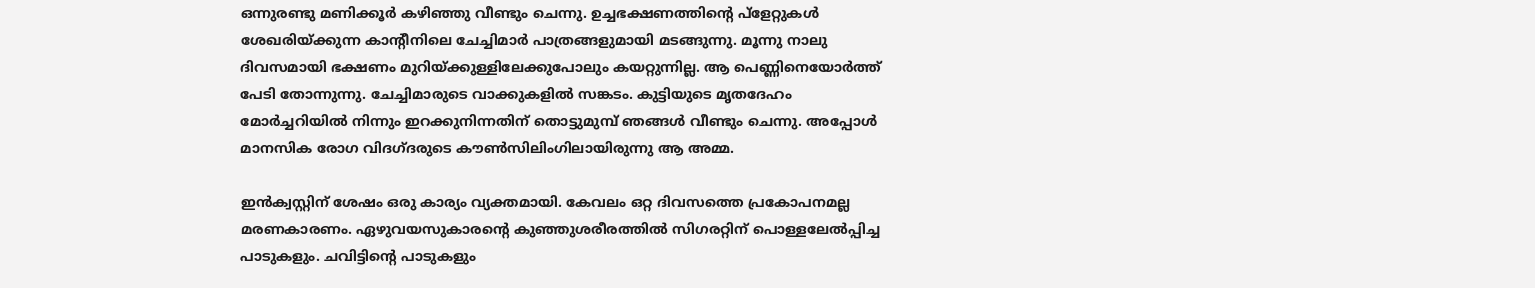ഒന്നുരണ്ടു മണിക്കൂർ കഴിഞ്ഞു വീണ്ടും ചെന്നു. ഉച്ചഭക്ഷണത്തിന്റെ പ്ളേറ്റുകൾ ശേഖരിയ്ക്കുന്ന കാന്റീനിലെ ചേച്ചിമാർ പാത്രങ്ങളുമായി മടങ്ങുന്നു. മൂന്നു നാലു ദിവസമായി ഭക്ഷണം മുറിയ്ക്കുള്ളിലേക്കുപോലും കയറ്റുന്നില്ല. ആ പെണ്ണിനെയോർത്ത് പേടി തോന്നുന്നു. ചേച്ചിമാരുടെ വാക്കുകളിൽ സങ്കടം. കുട്ടിയുടെ മൃതദേഹം മോര്‍ച്ചറിയിൽ നിന്നും ഇറക്കുനിന്നതിന് തൊട്ടുമുമ്പ് ഞങ്ങൾ വീണ്ടും ചെന്നു. അപ്പോൾ മാനസിക രോഗ വിദഗ്ദരുടെ കൗൺസിലിംഗിലായിരുന്നു ആ അമ്മ.

ഇൻക്വസ്റ്റിന് ശേഷം ഒരു കാര്യം വ്യക്തമായി. കേവലം ഒറ്റ ദിവസത്തെ പ്രകോപനമല്ല മരണകാരണം. ഏഴുവയസുകാരന്റെ കുഞ്ഞുശരീരത്തിൽ സിഗരറ്റിന് പൊള്ളലേൽപ്പിച്ച പാടുകളും. ചവിട്ടിന്റെ പാടുകളും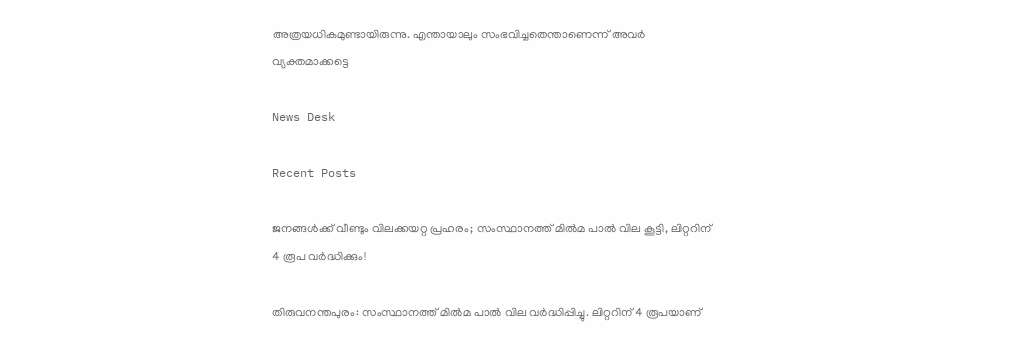അത്രയധികമുണ്ടായിരുന്നു. എന്തായാലും സംഭവിച്ചതെന്താണെന്ന് അവർ വ്യക്തമാക്കട്ടെ

News Desk

Recent Posts

ജനങ്ങൾക്ക് വീണ്ടും വിലക്കയറ്റ പ്രഹരം; സംസ്ഥാനത്ത് മിൽമ പാൽ വില കൂട്ടി, ലിറ്ററിന് 4 രൂപ വർദ്ധിക്കും!

തിരുവനന്തപുരം: സംസ്ഥാനത്ത് മിൽമ പാൽ വില വർദ്ധിപ്പിച്ചു. ലിറ്ററിന് 4 രൂപയാണ്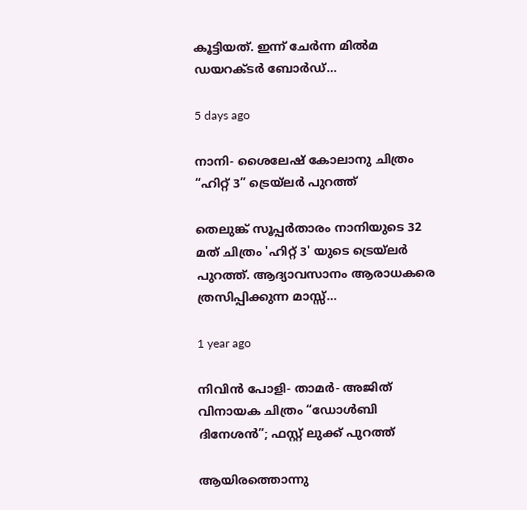കൂട്ടിയത്. ഇന്ന് ചേർന്ന മിൽമ ഡയറക്ടർ ബോർഡ്…

5 days ago

നാനി- ശൈലേഷ് കോലാനു ചിത്രം “ഹിറ്റ് 3” ട്രെയ്‌ലർ പുറത്ത്

തെലുങ്ക് സൂപ്പർതാരം നാനിയുടെ 32 മത് ചിത്രം 'ഹിറ്റ് 3' യുടെ ട്രെയ്‌ലർ പുറത്ത്. ആദ്യാവസാനം ആരാധകരെ ത്രസിപ്പിക്കുന്ന മാസ്സ്…

1 year ago

നിവിൻ പോളി- താമർ- അജിത് വിനായക ചിത്രം “ഡോൾബി ദിനേശൻ”; ഫസ്റ്റ് ലുക്ക് പുറത്ത്

ആയിരത്തൊന്നു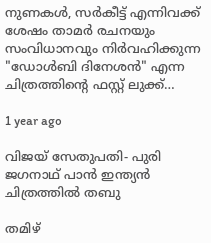നുണകൾ, സർകീട്ട് എന്നിവക്ക് ശേഷം താമർ രചനയും സംവിധാനവും നിർവഹിക്കുന്ന "ഡോൾബി ദിനേശൻ" എന്ന ചിത്രത്തിന്റെ ഫസ്റ്റ് ലുക്ക്…

1 year ago

വിജയ് സേതുപതി- പുരി ജഗനാഥ് പാൻ ഇന്ത്യൻ ചിത്രത്തിൽ തബു

തമിഴ്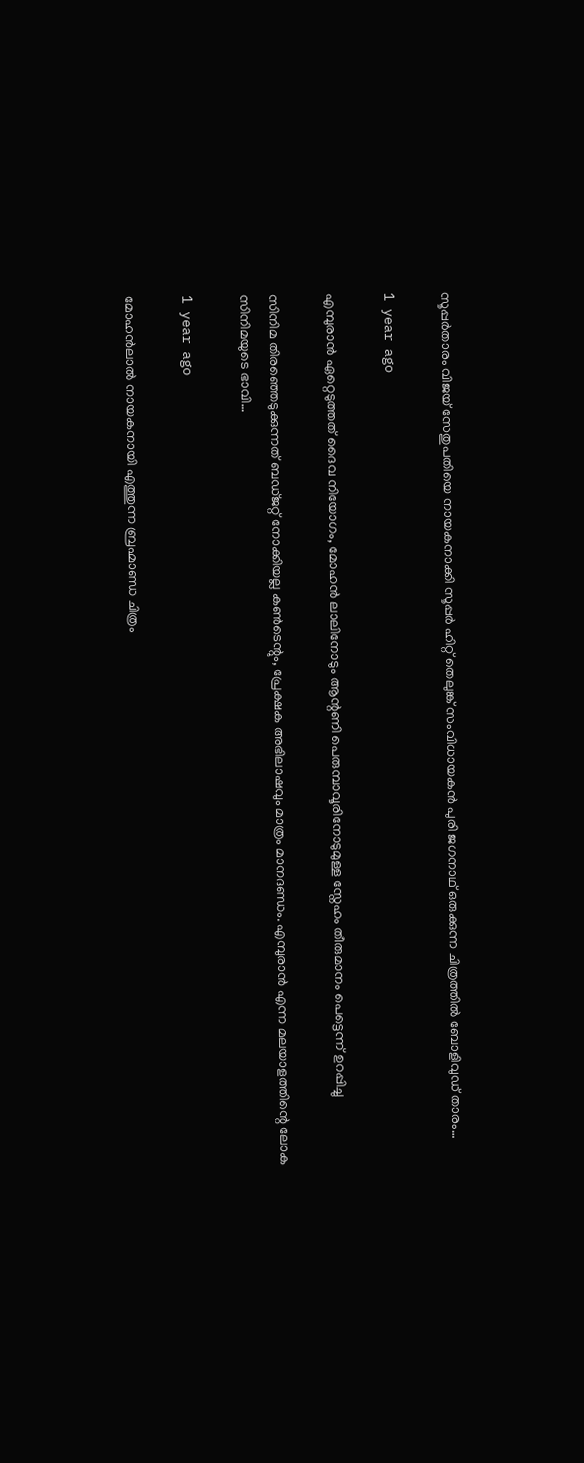സൂപ്പർതാരം വിജയ് സേതുപതിയെ നായകനാക്കി സൂപ്പർ ഹിറ്റ് തെലുങ്ക് സംവിധായകൻ പുരി ജഗനാഥ് ഒരുക്കുന്ന ചിത്രത്തിൽ ബോളിവുഡ് താരം…

1 year ago

എമ്പുരാൻ ഏറ്റെടുത്തത് ദൈവ നിയോഗം, മോഹൻ ലാലിനോടും ആന്റണി പെരുമ്പാവൂരിനോടുമുള്ള സ്നേഹം തീരുമാനം പെട്ടെന്ന് ഉറപ്പിച്ചു

സിനിമ തിരഞ്ഞെടുക്കുന്നത് ബഡ്ജറ്റ് നോക്കിയല്ല കൺടെന്റും, പ്രേക്ഷക അഭിലാഷവും മാത്രം മാനദണ്ഡം. എമ്പുരാൻ എന്ന മലയാളത്തിന്റെ ലോക സിനിമയുടെ ഭാവി…

1 year ago

മോഹൻലാൽ നായകനായി എത്തുന്ന ബ്രഹ്മാണ്ഡ ചിത്രം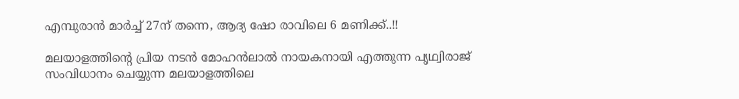എമ്പുരാൻ മാർച്ച്‌ 27ന് തന്നെ, ആദ്യ ഷോ രാവിലെ 6 മണിക്ക്..!!

മലയാളത്തിന്റെ പ്രിയ നടൻ മോഹൻലാൽ നായകനായി എത്തുന്ന പൃഥ്വിരാജ് സംവിധാനം ചെയ്യുന്ന മലയാളത്തിലെ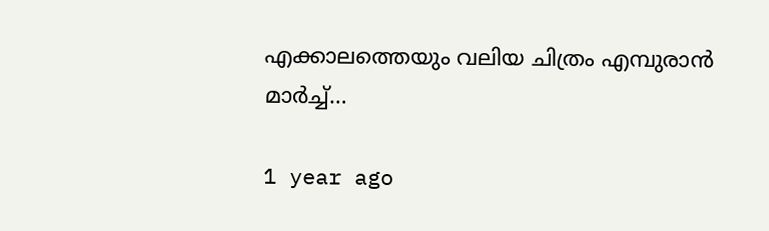എക്കാലത്തെയും വലിയ ചിത്രം എമ്പുരാൻ മാർച്ച്‌…

1 year ago